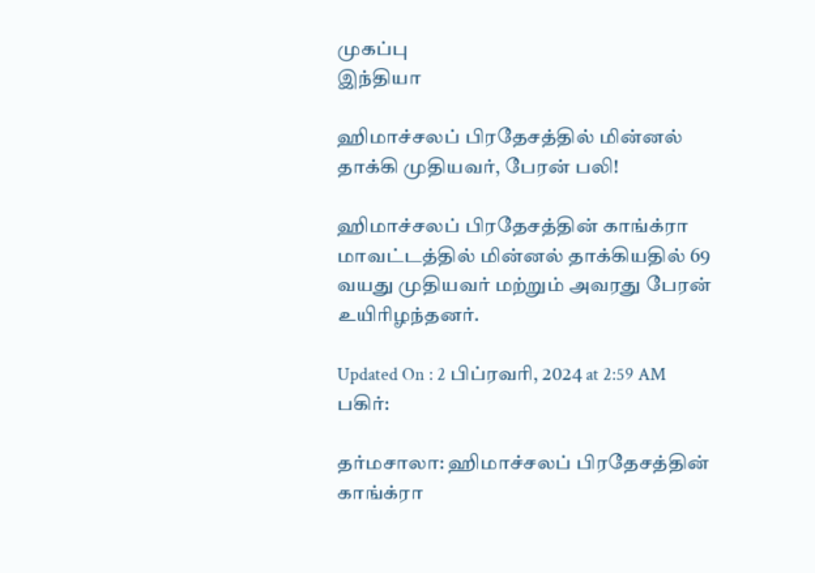முகப்பு
இந்தியா

ஹிமாச்சலப் பிரதேசத்தில் மின்னல் தாக்கி முதியவர், பேரன் பலி!

ஹிமாச்சலப் பிரதேசத்தின் காங்க்ரா மாவட்டத்தில் மின்னல் தாக்கியதில் 69 வயது முதியவர் மற்றும் அவரது பேரன் உயிரிழந்தனர்.

Updated On : 2 பிப்ரவரி, 2024 at 2:59 AM
பகிர்:

தர்மசாலா: ஹிமாச்சலப் பிரதேசத்தின் காங்க்ரா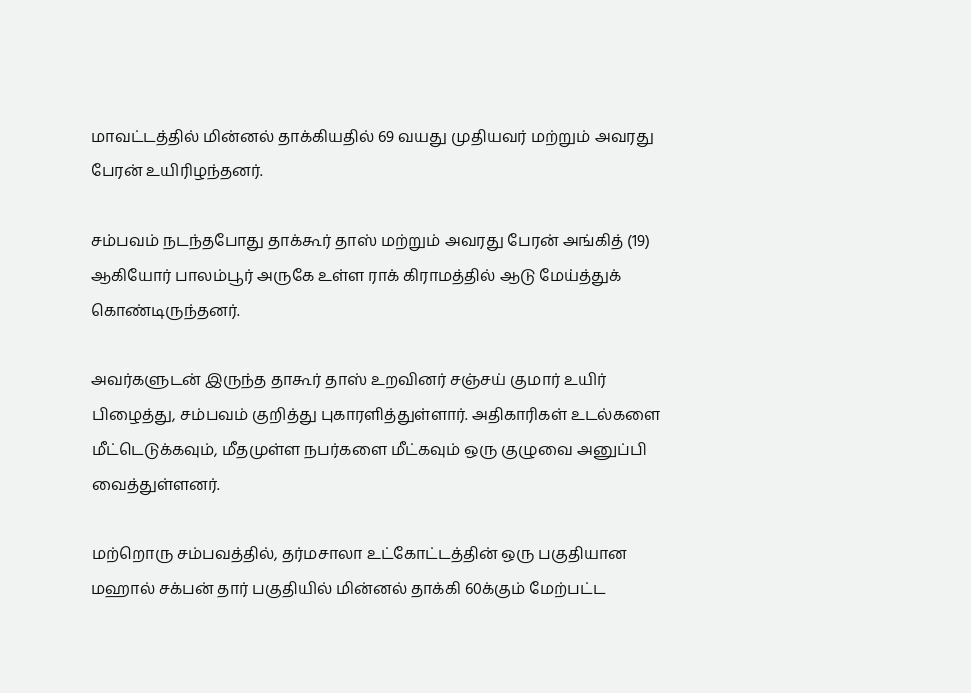மாவட்டத்தில் மின்னல் தாக்கியதில் 69 வயது முதியவர் மற்றும் அவரது பேரன் உயிரிழந்தனர்.

சம்பவம் நடந்தபோது தாக்கூர் தாஸ் மற்றும் அவரது பேரன் அங்கித் (19) ஆகியோர் பாலம்பூர் அருகே உள்ள ராக் கிராமத்தில் ஆடு மேய்த்துக் கொண்டிருந்தனர்.

அவர்களுடன் இருந்த தாகூர் தாஸ் உறவினர் சஞ்சய் குமார் உயிர் பிழைத்து, சம்பவம் குறித்து புகாரளித்துள்ளார். அதிகாரிகள் உடல்களை மீட்டெடுக்கவும், மீதமுள்ள நபர்களை மீட்கவும் ஒரு குழுவை அனுப்பி வைத்துள்ளனர்.

மற்றொரு சம்பவத்தில், தர்மசாலா உட்கோட்டத்தின் ஒரு பகுதியான மஹால் சக்பன் தார் பகுதியில் மின்னல் தாக்கி 60க்கும் மேற்பட்ட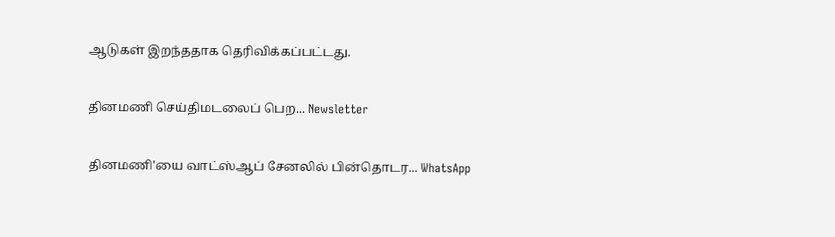ஆடுகள் இறந்ததாக தெரிவிக்கப்பட்டது.

தினமணி செய்திமடலைப் பெற... Newsletter

தினமணி'யை வாட்ஸ்ஆப் சேனலில் பின்தொடர... WhatsApp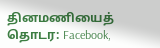தினமணியைத் தொடர: Facebook,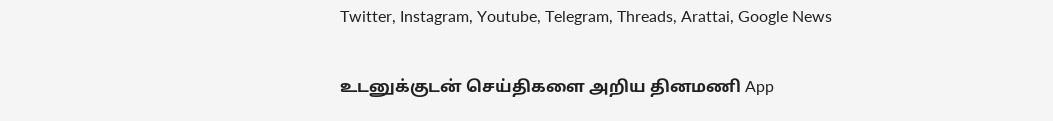Twitter, Instagram, Youtube, Telegram, Threads, Arattai, Google News

உடனுக்குடன் செய்திகளை அறிய தினமணி App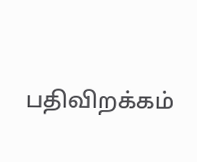பதிவிறக்கம்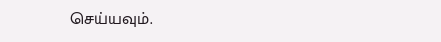செய்யவும்.